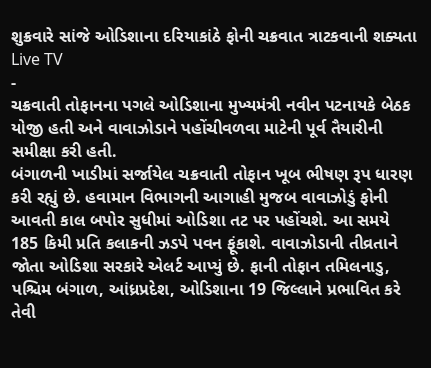શુક્રવારે સાંજે ઓડિશાના દરિયાકાંઠે ફોની ચક્રવાત ત્રાટકવાની શક્યતા
Live TV
-
ચક્રવાતી તોફાનના પગલે ઓડિશાના મુખ્યમંત્રી નવીન પટનાયકે બેઠક યોજી હતી અને વાવાઝોડાને પહોંચીવળવા માટેની પૂર્વ તૈયારીની સમીક્ષા કરી હતી.
બંગાળની ખાડીમાં સર્જાયેલ ચક્રવાતી તોફાન ખૂબ ભીષણ રૂપ ધારણ કરી રહ્યું છે. હવામાન વિભાગની આગાહી મુજબ વાવાઝોડું ફોની આવતી કાલ બપોર સુધીમાં ઓડિશા તટ પર પહોંચશે. આ સમયે 185 કિમી પ્રતિ કલાકની ઝડપે પવન ફૂંકાશે. વાવાઝોડાની તીવ્રતાને જોતા ઓડિશા સરકારે એલર્ટ આપ્યું છે. ફાની તોફાન તમિલનાડુ, પશ્ચિમ બંગાળ, આંધ્રપ્રદેશ, ઓડિશાના 19 જિલ્લાને પ્રભાવિત કરે તેવી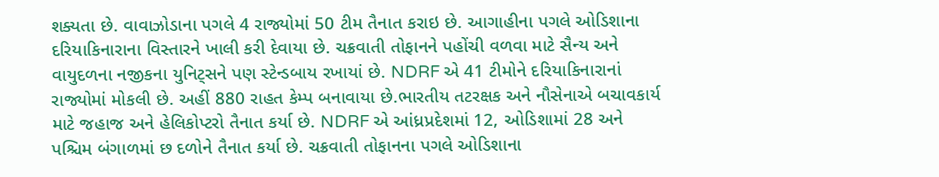શક્યતા છે. વાવાઝોડાના પગલે 4 રાજ્યોમાં 50 ટીમ તૈનાત કરાઇ છે. આગાહીના પગલે ઓડિશાના દરિયાકિનારાના વિસ્તારને ખાલી કરી દેવાયા છે. ચક્રવાતી તોફાનને પહોંચી વળવા માટે સૈન્ય અને વાયુદળના નજીકના યુનિટ્સને પણ સ્ટેન્ડબાય રખાયાં છે. NDRF એ 41 ટીમોને દરિયાકિનારાનાં રાજ્યોમાં મોકલી છે. અહીં 880 રાહત કેમ્પ બનાવાયા છે.ભારતીય તટરક્ષક અને નૌસેનાએ બચાવકાર્ય માટે જહાજ અને હેલિકોપ્ટરો તૈનાત કર્યા છે. NDRF એ આંધ્રપ્રદેશમાં 12, ઓડિશામાં 28 અને પશ્ચિમ બંગાળમાં છ દળોને તૈનાત કર્યા છે. ચક્રવાતી તોફાનના પગલે ઓડિશાના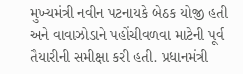મુખ્યમંત્રી નવીન પટનાયકે બેઠક યોજી હતી અને વાવાઝોડાને પહોંચીવળવા માટેની પૂર્વ તૈયારીની સમીક્ષા કરી હતી. પ્રધાનમંત્રી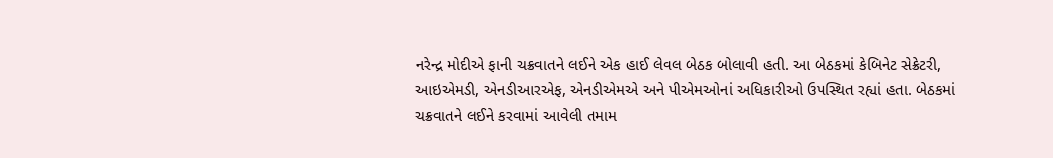નરેન્દ્ર મોદીએ ફાની ચક્રવાતને લઈને એક હાઈ લેવલ બેઠક બોલાવી હતી. આ બેઠકમાં કેબિનેટ સેક્રેટરી, આઇએમડી, એનડીઆરએફ, એનડીએમએ અને પીએમઓનાં અધિકારીઓ ઉપસ્થિત રહ્યાં હતા. બેઠકમાં ચક્રવાતને લઈને કરવામાં આવેલી તમામ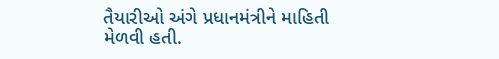તૈયારીઓ અંગે પ્રધાનમંત્રીને માહિતી મેળવી હતી.